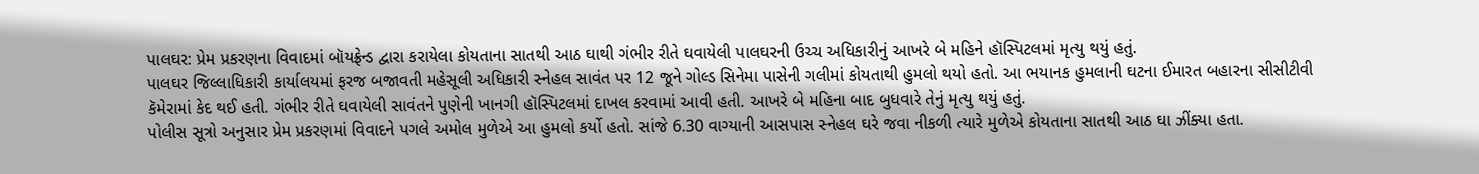પાલઘર: પ્રેમ પ્રકરણના વિવાદમાં બૉયફ્રેન્ડ દ્વારા કરાયેલા કોયતાના સાતથી આઠ ઘાથી ગંભીર રીતે ઘવાયેલી પાલઘરની ઉચ્ચ અધિકારીનું આખરે બે મહિને હૉસ્પિટલમાં મૃત્યુ થયું હતું.
પાલઘર જિલ્લાધિકારી કાર્યાલયમાં ફરજ બજાવતી મહેસૂલી અધિકારી સ્નેહલ સાવંત પર 12 જૂને ગોલ્ડ સિનેમા પાસેની ગલીમાં કોયતાથી હુમલો થયો હતો. આ ભયાનક હુમલાની ઘટના ઈમારત બહારના સીસીટીવી કૅમેરામાં કેદ થઈ હતી. ગંભીર રીતે ઘવાયેલી સાવંતને પુણેની ખાનગી હૉસ્પિટલમાં દાખલ કરવામાં આવી હતી. આખરે બે મહિના બાદ બુધવારે તેનું મૃત્યુ થયું હતું.
પોલીસ સૂત્રો અનુસાર પ્રેમ પ્રકરણમાં વિવાદને પગલે અમોલ મુળેએ આ હુમલો કર્યો હતો. સાંજે 6.30 વાગ્યાની આસપાસ સ્નેહલ ઘરે જવા નીકળી ત્યારે મુળેએ કોયતાના સાતથી આઠ ઘા ઝીંક્યા હતા.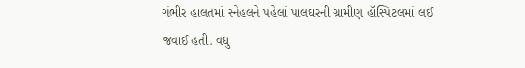ગંભીર હાલતમાં સ્નેહલને પહેલાં પાલઘરની ગ્રામીણ હૉસ્પિટલમાં લઈ જવાઈ હતી. વધુ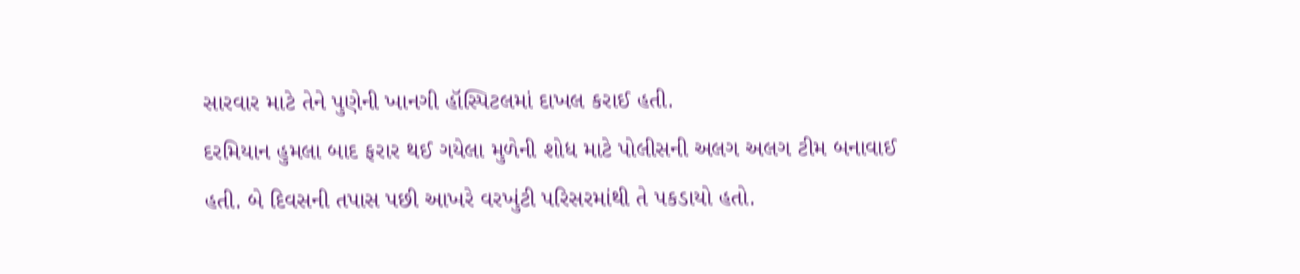સારવાર માટે તેને પુણેની ખાનગી હૉસ્પિટલમાં દાખલ કરાઈ હતી.
દરમિયાન હુમલા બાદ ફરાર થઈ ગયેલા મુળેની શોધ માટે પોલીસની અલગ અલગ ટીમ બનાવાઈ હતી. બે દિવસની તપાસ પછી આખરે વરખુંટી પરિસરમાંથી તે પકડાયો હતો.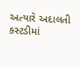અત્યારે અદાલતી કસ્ટડીમાં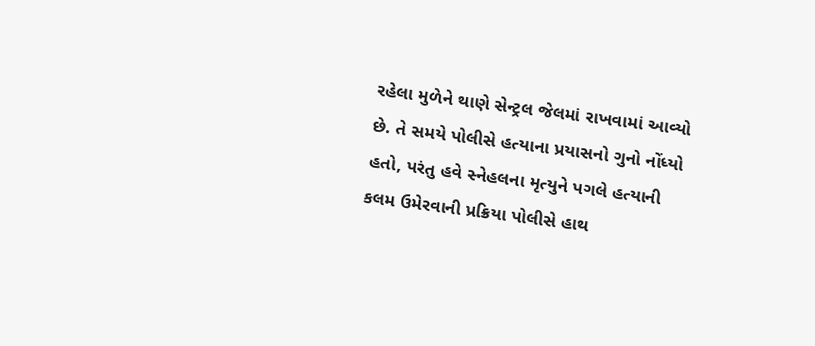રહેલા મુળેને થાણે સેન્ટ્રલ જેલમાં રાખવામાં આવ્યો છે. તે સમયે પોલીસે હત્યાના પ્રયાસનો ગુનો નોંધ્યો હતો, પરંતુ હવે સ્નેહલના મૃત્યુને પગલે હત્યાની કલમ ઉમેરવાની પ્રક્રિયા પોલીસે હાથ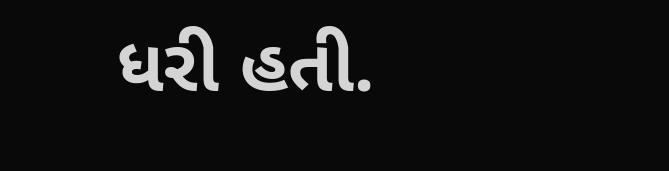ધરી હતી.